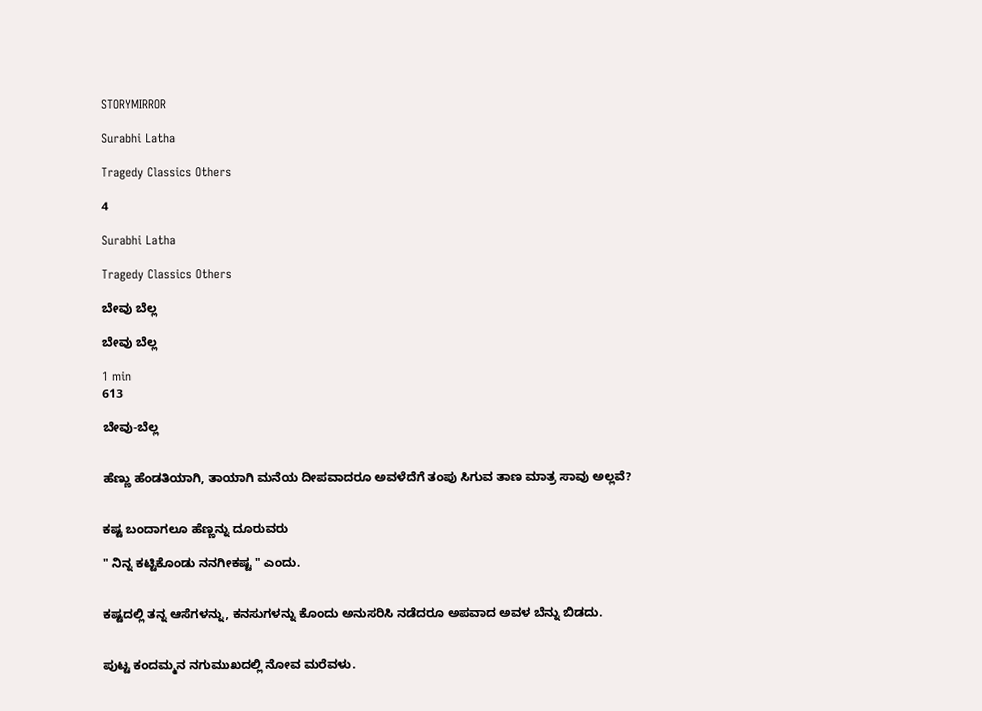STORYMIRROR

Surabhi Latha

Tragedy Classics Others

4

Surabhi Latha

Tragedy Classics Others

ಬೇವು ಬೆಲ್ಲ

ಬೇವು ಬೆಲ್ಲ

1 min
613

ಬೇವು-ಬೆಲ್ಲ


ಹೆಣ್ಣು ಹೆಂಡತಿಯಾಗಿ, ತಾಯಾಗಿ ಮನೆಯ ದೀಪವಾದರೂ ಅವಳೆದೆಗೆ ತಂಪು ಸಿಗುವ ತಾಣ ಮಾತ್ರ ಸಾವು ಅಲ್ಲವೆ?


ಕಷ್ಟ ಬಂದಾಗಲೂ ಹೆಣ್ಣನ್ನು ದೂರುವರು

" ನಿನ್ನ ಕಟ್ಟಿಕೊಂಡು ನನಗೀಕಷ್ಟ " ಎಂದು.


ಕಷ್ಟದಲ್ಲಿ ತನ್ನ ಆಸೆಗಳನ್ನು, ಕನಸುಗಳನ್ನು ಕೊಂದು ಅನುಸರಿಸಿ ನಡೆದರೂ ಅಪವಾದ ಅವಳ ಬೆನ್ನು ಬಿಡದು.


ಪುಟ್ಟ ಕಂದಮ್ಮನ ನಗುಮುಖದಲ್ಲಿ ನೋವ ಮರೆವಳು.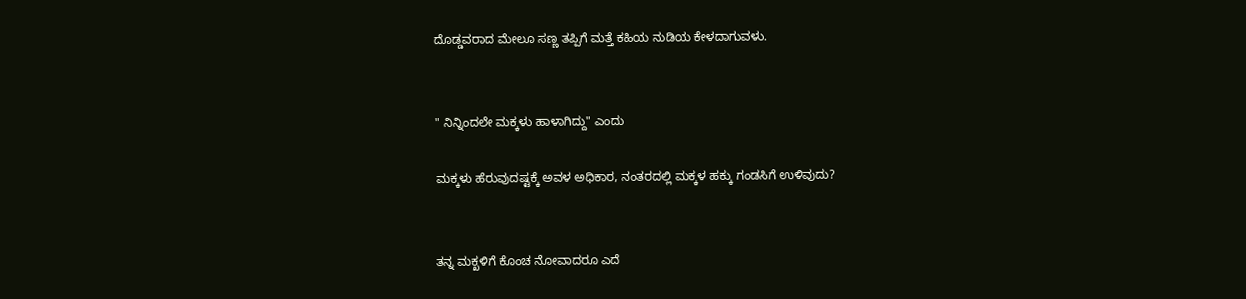ದೊಡ್ಡವರಾದ ಮೇಲೂ ಸಣ್ಣ ತಪ್ಪಿಗೆ ಮತ್ತೆ ಕಹಿಯ ನುಡಿಯ ಕೇಳದಾಗುವಳು.


" ನಿನ್ನಿಂದಲೇ ಮಕ್ಕಳು ಹಾಳಾಗಿದ್ದು" ಎಂದು

ಮಕ್ಕಳು ಹೆರುವುದಷ್ಟಕ್ಕೆ ಅವಳ ಅಧಿಕಾರ, ನಂತರದಲ್ಲಿ ಮಕ್ಕಳ ಹಕ್ಕು ಗಂಡಸಿಗೆ ಉಳಿವುದು?


ತನ್ನ ಮಕ್ಖಳಿಗೆ ಕೊಂಚ ನೋವಾದರೂ ಎದೆ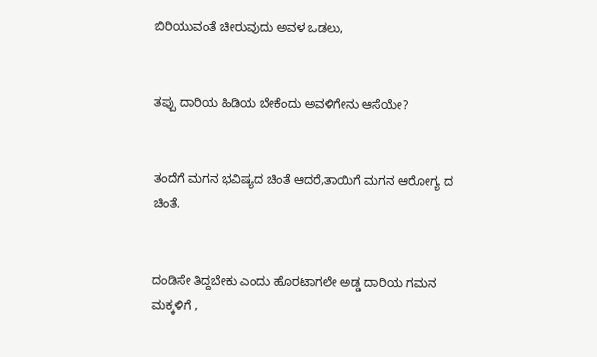ಬಿರಿಯುವಂತೆ ಚೀರುವುದು ಅವಳ ಒಡಲು,


ತಪ್ಪು ದಾರಿಯ ಹಿಡಿಯ ಬೇಕೆಂದು ಅವಳಿಗೇನು ಆಸೆಯೇ?


ತಂದೆಗೆ ಮಗನ ಭವಿಷ್ಯದ ಚಿಂತೆ ಆದರೆ,ತಾಯಿಗೆ ಮಗನ ಆರೋಗ್ಯ ದ ಚಿಂತೆ.


ದಂಡಿಸೇ ತಿದ್ದಬೇಕು ಎಂದು ಹೊರಟಾಗಲೇ ಅಡ್ಡ ದಾರಿಯ ಗಮನ ಮಕ್ಕಳಿಗೆ ,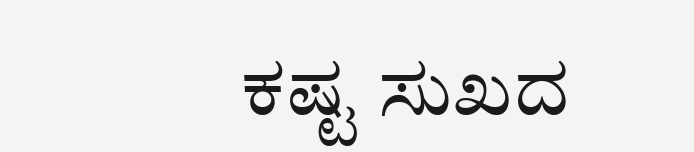ಕಷ್ಟ ಸುಖದ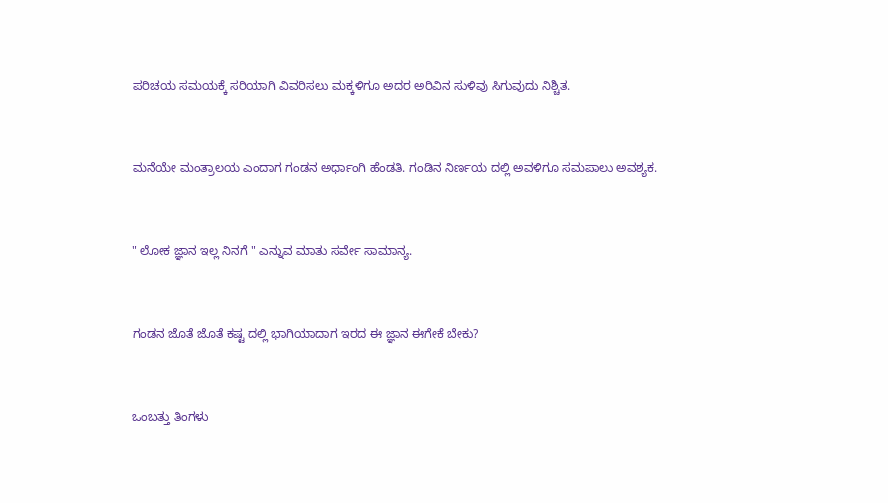ಪರಿಚಯ ಸಮಯಕ್ಕೆ ಸರಿಯಾಗಿ ವಿವರಿಸಲು ಮಕ್ಕಳಿಗೂ ಅದರ ಅರಿವಿನ ಸುಳಿವು ಸಿಗುವುದು ನಿಶ್ಚಿತ.


ಮನೆಯೇ ಮಂತ್ರಾಲಯ ಎಂದಾಗ ಗಂಡನ ಅರ್ಧಾಂಗಿ ಹೆಂಡತಿ. ಗಂಡಿನ ನಿರ್ಣಯ ದಲ್ಲಿ ಅವಳಿಗೂ ಸಮಪಾಲು ಅವಶ್ಯಕ.


" ಲೋಕ ಜ್ಞಾನ ಇಲ್ಲ ನಿನಗೆ " ಎನ್ನುವ ಮಾತು ಸರ್ವೇ ಸಾಮಾನ್ಯ.


ಗಂಡನ ಜೊತೆ ಜೊತೆ ಕಷ್ಟ ದಲ್ಲಿ ಭಾಗಿಯಾದಾಗ ಇರದ ಈ ಜ್ಞಾನ ಈಗೇಕೆ ಬೇಕು?


ಒಂಬತ್ತು ತಿಂಗಳು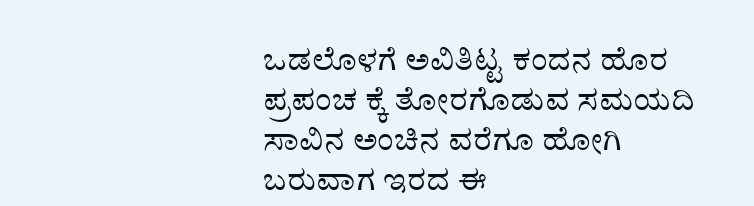ಒಡಲೊಳಗೆ ಅವಿತಿಟ್ಟ ಕಂದನ ಹೊರ ಪ್ರಪಂಚ ಕ್ಕೆ ತೋರಗೊಡುವ ಸಮಯದಿ ಸಾವಿನ ಅಂಚಿನ ವರೆಗೂ ಹೋಗಿ ಬರುವಾಗ ಇರದ ಈ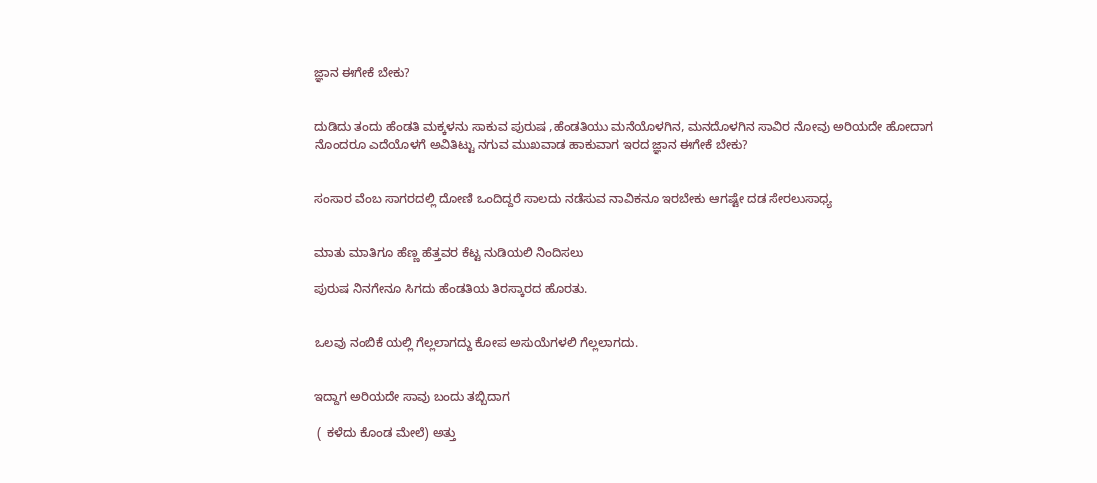ಜ್ಞಾನ ಈಗೇಕೆ ಬೇಕು?


ದುಡಿದು ತಂದು ಹೆಂಡತಿ ಮಕ್ಕಳನು ಸಾಕುವ ಪುರುಷ ,ಹೆಂಡತಿಯು ಮನೆಯೊಳಗಿನ, ಮನದೊಳಗಿನ ಸಾವಿರ ನೋವು ಅರಿಯದೇ ಹೋದಾಗ ನೊಂದರೂ ಎದೆಯೊಳಗೆ ಅವಿತಿಟ್ಟು ನಗುವ ಮುಖವಾಡ ಹಾಕುವಾಗ ಇರದ ಜ್ಞಾನ ಈಗೇಕೆ ಬೇಕು?


ಸಂಸಾರ ವೆಂಬ ಸಾಗರದಲ್ಲಿ ದೋಣಿ ಒಂದಿದ್ದರೆ ಸಾಲದು ನಡೆಸುವ ನಾವಿಕನೂ ಇರಬೇಕು ಆಗಷ್ಟೇ ದಡ ಸೇರಲುಸಾಧ್ಯ


ಮಾತು ಮಾತಿಗೂ ಹೆಣ್ಣ ಹೆತ್ತವರ ಕೆಟ್ಟ ನುಡಿಯಲಿ ನಿಂದಿಸಲು

ಪುರುಷ ನಿನಗೇನೂ ಸಿಗದು ಹೆಂಡತಿಯ ತಿರಸ್ಕಾರದ ಹೊರತು.


ಒಲವು ನಂಬಿಕೆ ಯಲ್ಲಿ ಗೆಲ್ಲಲಾಗದ್ದು ಕೋಪ ಅಸುಯೆಗಳಲಿ ಗೆಲ್ಲಲಾಗದು.


ಇದ್ದಾಗ ಅರಿಯದೇ ಸಾವು ಬಂದು ತಬ್ಬಿದಾಗ

 ( ಕಳೆದು ಕೊಂಡ ಮೇಲೆ) ಅತ್ತು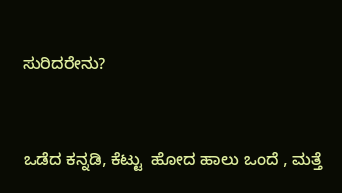ಸುರಿದರೇನು?


ಒಡೆದ ಕನ್ನಡಿ, ಕೆಟ್ಟು  ಹೋದ ಹಾಲು ಒಂದೆ , ಮತ್ತೆ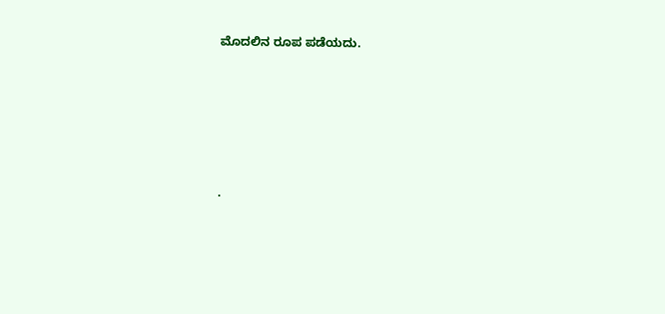ಮೊದಲಿನ ರೂಪ ಪಡೆಯದು.








.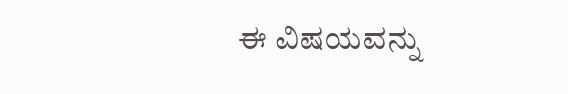ಈ ವಿಷಯವನ್ನು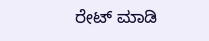ರೇಟ್ ಮಾಡಿ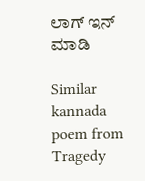ಲಾಗ್ ಇನ್ ಮಾಡಿ

Similar kannada poem from Tragedy